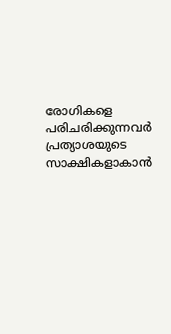രോഗികളെ പരിചരിക്കുന്നവര്‍ പ്രത്യാശയുടെ സാക്ഷികളാകാന്‍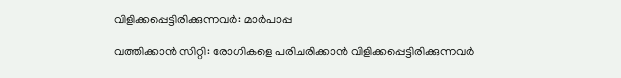വിളിക്കപ്പെട്ടിരിക്കുന്നവര്‍: മാര്‍പാപ്പ

വത്തിക്കാന്‍ സിറ്റി: രോഗികളെ പരിചരിക്കാന്‍ വിളിക്കപ്പെട്ടിരിക്കുന്നവര്‍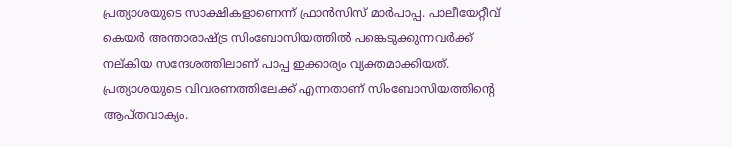പ്രത്യാശയുടെ സാക്ഷികളാണെന്ന് ഫ്രാന്‍സിസ് മാര്‍പാപ്പ. പാലീയേറ്റീവ് കെയര്‍ അന്താരാഷ്ട്ര സിംബോസിയത്തില്‍ പങ്കെടുക്കുന്നവര്‍ക്ക് നല്കിയ സന്ദേശത്തിലാണ് പാപ്പ ഇക്കാര്യം വ്യക്തമാക്കിയത്. പ്രത്യാശയുടെ വിവരണത്തിലേക്ക് എന്നതാണ് സിംബോസിയത്തിന്റെ ആപ്തവാക്യം.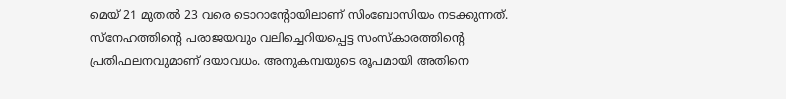മെയ് 21 മുതല്‍ 23 വരെ ടൊറാന്റോയിലാണ് സിംബോസിയം നടക്കുന്നത്. സ്‌നേഹത്തിന്റെ പരാജയവും വലിച്ചെറിയപ്പെട്ട സംസ്‌കാരത്തിന്റെ പ്രതിഫലനവുമാണ് ദയാവധം. അനുകമ്പയുടെ രൂപമായി അതിനെ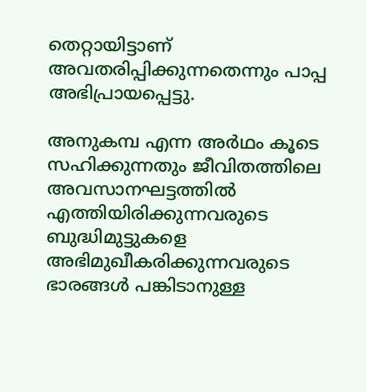തെറ്റായിട്ടാണ് അവതരിപ്പിക്കുന്നതെന്നും പാപ്പ അഭിപ്രായപ്പെട്ടു.

അനുകമ്പ എന്ന അര്‍ഥം കൂടെ സഹിക്കുന്നതും ജീവിതത്തിലെ അവസാനഘട്ടത്തില്‍ എത്തിയിരിക്കുന്നവരുടെ ബുദ്ധിമുട്ടുകളെ അഭിമുഖീകരിക്കുന്നവരുടെ ഭാരങ്ങള്‍ പങ്കിടാനുള്ള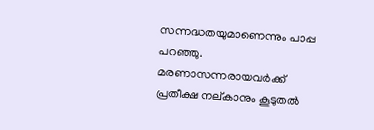സന്നദ്ധതയുമാണെന്നും പാപ്പ പറഞ്ഞു. മരണാസന്നരായവര്‍ക്ക് പ്രതീക്ഷ നല്കാനും കൂടുതല്‍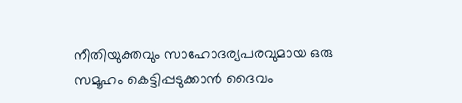നീതിയുക്തവും സാഹോദര്യപരവുമായ ഒരു സമൂഹം കെട്ടിപ്പടുക്കാന്‍ ദൈവം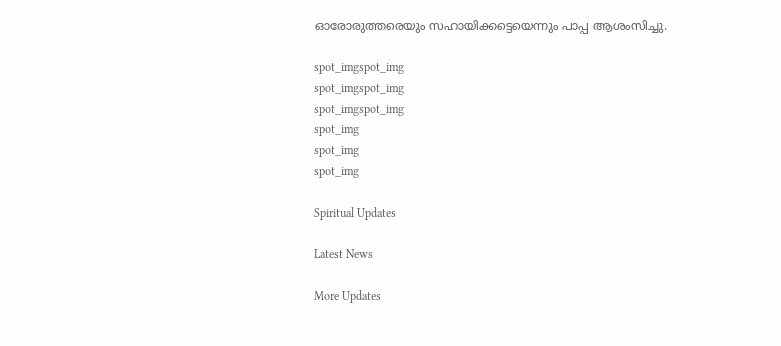ഓരോരുത്തരെയും സഹായിക്കട്ടെയെന്നും പാപ്പ ആശംസിച്ചു.

spot_imgspot_img
spot_imgspot_img
spot_imgspot_img
spot_img
spot_img
spot_img

Spiritual Updates

Latest News

More Updates